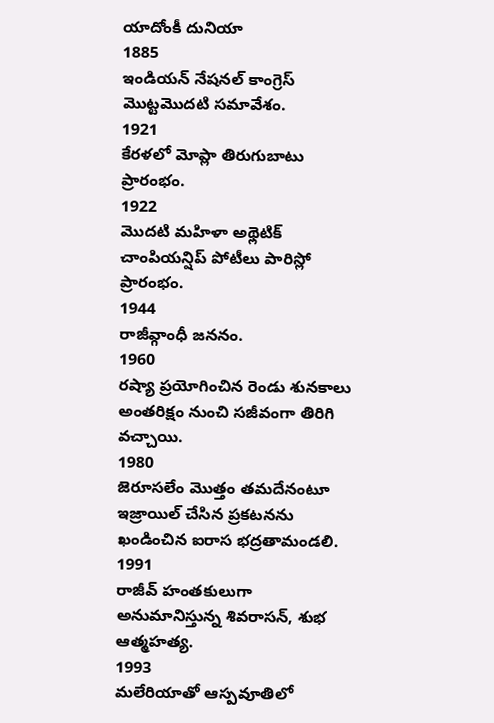యాదోంకీ దునియా
1885
ఇండియన్ నేషనల్ కాంగ్రెస్ మొట్టమొదటి సమావేశం.
1921
కేరళలో మోప్లా తిరుగుబాటు ప్రారంభం.
1922
మొదటి మహిళా అథ్లెటిక్ చాంపియన్షిప్ పోటీలు పారిస్లో ప్రారంభం.
1944
రాజీవ్గాంధీ జననం.
1960
రష్యా ప్రయోగించిన రెండు శునకాలు అంతరిక్షం నుంచి సజీవంగా తిరిగి వచ్చాయి.
1980
జెరూసలేం మొత్తం తమదేనంటూ ఇజ్రాయిల్ చేసిన ప్రకటనను ఖండించిన ఐరాస భద్రతామండలి.
1991
రాజీవ్ హంతకులుగా అనుమానిస్తున్న శివరాసన్, శుభ ఆత్మహత్య.
1993
మలేరియాతో ఆస్పవూతిలో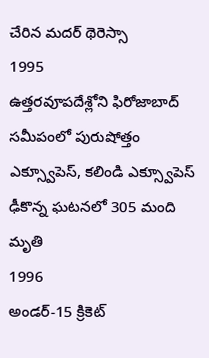చేరిన మదర్ థెరెస్సా
1995
ఉత్తరవూపదేశ్లోని ఫిరోజాబాద్ సమీపంలో పురుషోత్తం ఎక్స్వూపెస్, కలిండి ఎక్స్వూపెస్ ఢీకొన్న ఘటనలో 305 మంది మృతి
1996
అండర్-15 క్రికెట్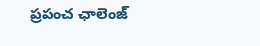ప్రపంచ ఛాలెంజ్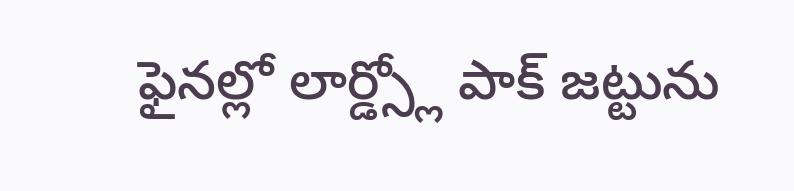ఫైనల్లో లార్డ్స్లో పాక్ జట్టును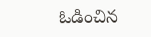ఓడించిన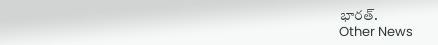భారత్.
Other News